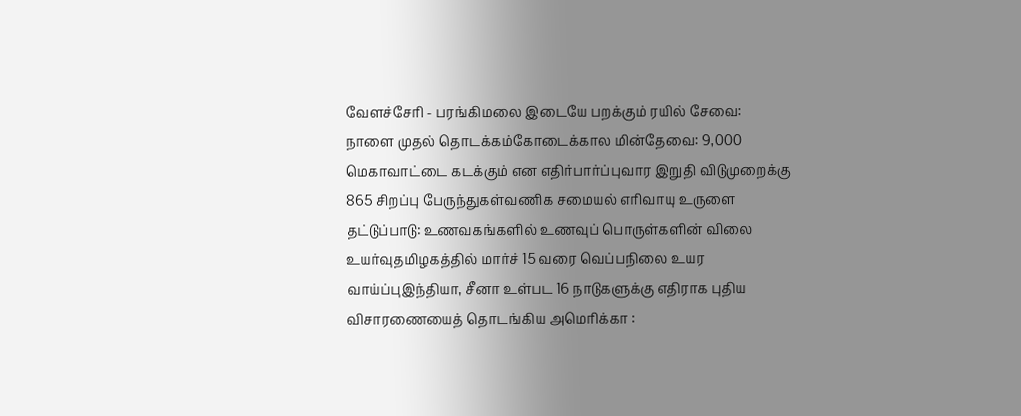வேளச்சேரி - பரங்கிமலை இடையே பறக்கும் ரயில் சேவை: நாளை முதல் தொடக்கம்கோடைக்கால மின்தேவை: 9,000 மெகாவாட்டை கடக்கும் என எதிர்பார்ப்புவார இறுதி விடுமுறைக்கு 865 சிறப்பு பேருந்துகள்வணிக சமையல் எரிவாயு உருளை தட்டுப்பாடு: உணவகங்களில் உணவுப் பொருள்களின் விலை உயர்வுதமிழகத்தில் மார்ச் 15 வரை வெப்பநிலை உயர வாய்ப்புஇந்தியா, சீனா உள்பட 16 நாடுகளுக்கு எதிராக புதிய விசாரணையைத் தொடங்கிய அமெரிக்கா :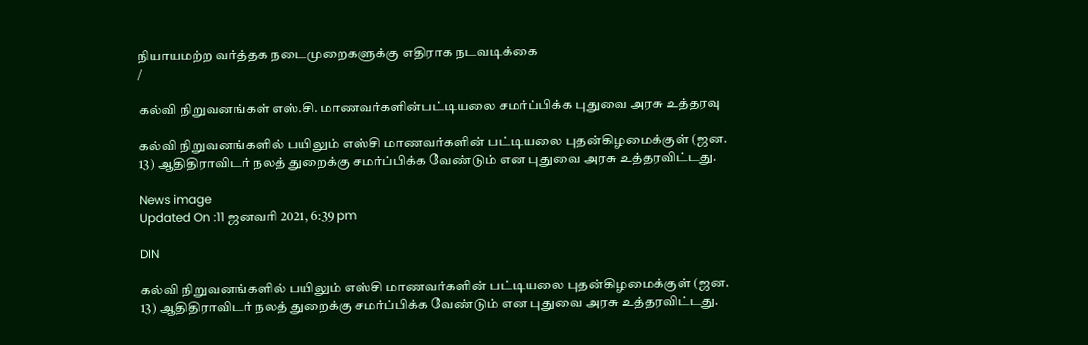நியாயமற்ற வர்த்தக நடைமுறைகளுக்கு எதிராக நடவடிக்கை
/

கல்வி நிறுவனங்கள் எஸ்.சி. மாணவர்களின்பட்டியலை சமர்ப்பிக்க புதுவை அரசு உத்தரவு

கல்வி நிறுவனங்களில் பயிலும் எஸ்சி மாணவர்களின் பட்டியலை புதன்கிழமைக்குள் (ஜன. 13) ஆதிதிராவிடர் நலத் துறைக்கு சமர்ப்பிக்க வேண்டும் என புதுவை அரசு உத்தரவிட்டது.

News image
Updated On :11 ஜனவரி 2021, 6:39 pm

DIN

கல்வி நிறுவனங்களில் பயிலும் எஸ்சி மாணவர்களின் பட்டியலை புதன்கிழமைக்குள் (ஜன. 13) ஆதிதிராவிடர் நலத் துறைக்கு சமர்ப்பிக்க வேண்டும் என புதுவை அரசு உத்தரவிட்டது.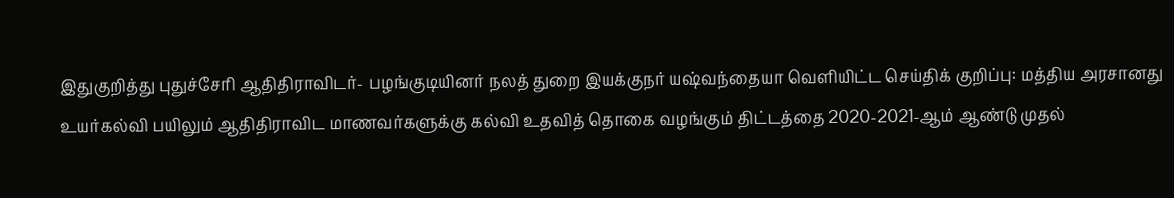இதுகுறித்து புதுச்சேரி ஆதிதிராவிடர்- பழங்குடியினர் நலத் துறை இயக்குநர் யஷ்வந்தையா வெளியிட்ட செய்திக் குறிப்பு: மத்திய அரசானது உயர்கல்வி பயிலும் ஆதிதிராவிட மாணவர்களுக்கு கல்வி உதவித் தொகை வழங்கும் திட்டத்தை 2020-2021-ஆம் ஆண்டு முதல்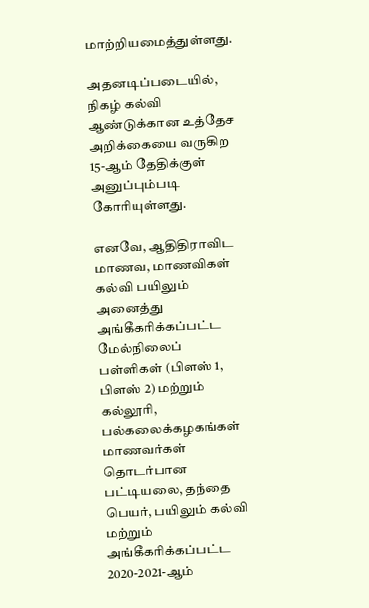மாற்றியமைத்துள்ளது.

அதனடிப்படையில், நிகழ் கல்வி ஆண்டுக்கான உத்தேச அறிக்கையை வருகிற 15-ஆம் தேதிக்குள் அனுப்பும்படி கோரியுள்ளது.

எனவே, ஆதிதிராவிட மாணவ, மாணவிகள் கல்வி பயிலும் அனைத்து அங்கீகரிக்கப்பட்ட மேல்நிலைப் பள்ளிகள் (பிளஸ் 1, பிளஸ் 2) மற்றும் கல்லூரி, பல்கலைக்கழகங்கள் மாணவர்கள் தொடர்பான பட்டியலை, தந்தை பெயர், பயிலும் கல்வி மற்றும் அங்கீகரிக்கப்பட்ட 2020-2021-ஆம்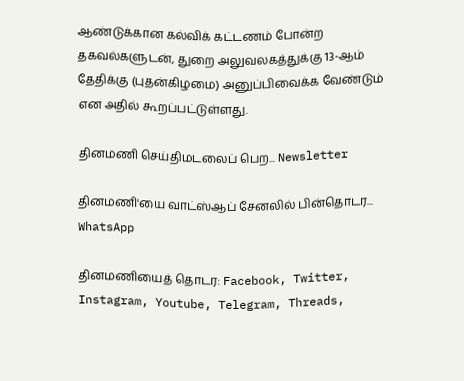ஆண்டுக்கான கல்விக் கட்டணம் போன்ற தகவல்களுடன், துறை அலுவலகத்துக்கு 13-ஆம் தேதிக்கு (புதன்கிழமை) அனுப்பிவைக்க வேண்டும் என அதில் கூறப்பட்டுள்ளது.

தினமணி செய்திமடலைப் பெற... Newsletter

தினமணி'யை வாட்ஸ்ஆப் சேனலில் பின்தொடர... WhatsApp

தினமணியைத் தொடர: Facebook, Twitter, Instagram, Youtube, Telegram, Threads,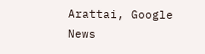Arattai, Google News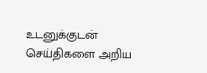உடனுக்குடன் செய்திகளை அறிய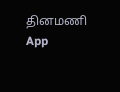தினமணி App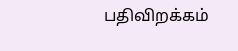பதிவிறக்கம்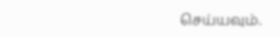செய்யவும்.